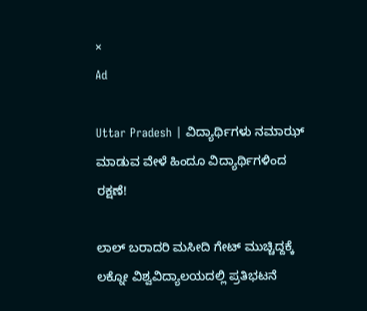×
Ad

Uttar Pradesh | ವಿದ್ಯಾರ್ಥಿಗಳು ನಮಾಝ್ ಮಾಡುವ ವೇಳೆ ಹಿಂದೂ ವಿದ್ಯಾರ್ಥಿಗಳಿಂದ ರಕ್ಷಣೆ!

ಲಾಲ್ ಬರಾದರಿ ಮಸೀದಿ ಗೇಟ್ ಮುಚ್ಚಿದ್ದಕ್ಕೆ ಲಕ್ನೋ ವಿಶ್ವವಿದ್ಯಾಲಯದಲ್ಲಿ ಪ್ರತಿಭಟನೆ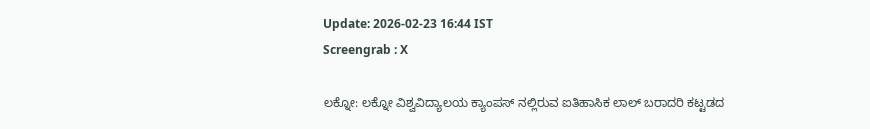Update: 2026-02-23 16:44 IST
Screengrab : X

ಲಕ್ನೋ: ಲಕ್ನೋ ವಿಶ್ವವಿದ್ಯಾಲಯ ಕ್ಯಾಂಪಸ್ ನಲ್ಲಿರುವ ಐತಿಹಾಸಿಕ ಲಾಲ್ ಬರಾದರಿ ಕಟ್ಟಡದ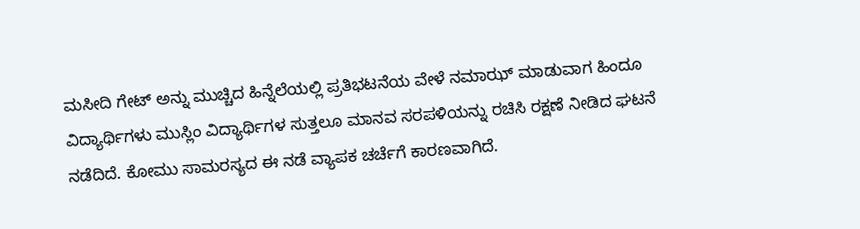ಮಸೀದಿ ಗೇಟ್ ಅನ್ನು ಮುಚ್ಚಿದ ಹಿನ್ನೆಲೆಯಲ್ಲಿ ಪ್ರತಿಭಟನೆಯ ವೇಳೆ ನಮಾಝ್ ಮಾಡುವಾಗ ಹಿಂದೂ ವಿದ್ಯಾರ್ಥಿಗಳು ಮುಸ್ಲಿಂ ವಿದ್ಯಾರ್ಥಿಗಳ ಸುತ್ತಲೂ ಮಾನವ ಸರಪಳಿಯನ್ನು ರಚಿಸಿ ರಕ್ಷಣೆ ನೀಡಿದ ಘಟನೆ ನಡೆದಿದೆ. ಕೋಮು ಸಾಮರಸ್ಯದ ಈ ನಡೆ ವ್ಯಾಪಕ ಚರ್ಚೆಗೆ ಕಾರಣವಾಗಿದೆ.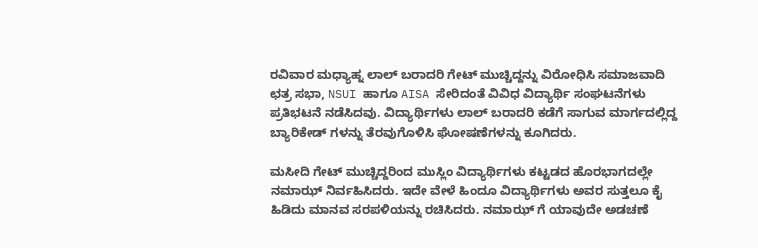ರವಿವಾರ ಮಧ್ಯಾಹ್ನ ಲಾಲ್ ಬರಾದರಿ ಗೇಟ್ ಮುಚ್ಚಿದ್ದನ್ನು ವಿರೋಧಿಸಿ ಸಮಾಜವಾದಿ ಛತ್ರ ಸಭಾ, NSUI ಹಾಗೂ AISA ಸೇರಿದಂತೆ ವಿವಿಧ ವಿದ್ಯಾರ್ಥಿ ಸಂಘಟನೆಗಳು ಪ್ರತಿಭಟನೆ ನಡೆಸಿದವು. ವಿದ್ಯಾರ್ಥಿಗಳು ಲಾಲ್ ಬರಾದರಿ ಕಡೆಗೆ ಸಾಗುವ ಮಾರ್ಗದಲ್ಲಿದ್ದ ಬ್ಯಾರಿಕೇಡ್ ಗಳನ್ನು ತೆರವುಗೊಳಿಸಿ ಘೋಷಣೆಗಳನ್ನು ಕೂಗಿದರು.

ಮಸೀದಿ ಗೇಟ್ ಮುಚ್ಚಿದ್ದರಿಂದ ಮುಸ್ಲಿಂ ವಿದ್ಯಾರ್ಥಿಗಳು ಕಟ್ಟಡದ ಹೊರಭಾಗದಲ್ಲೇ ನಮಾಝ್ ನಿರ್ವಹಿಸಿದರು. ಇದೇ ವೇಳೆ ಹಿಂದೂ ವಿದ್ಯಾರ್ಥಿಗಳು ಅವರ ಸುತ್ತಲೂ ಕೈ ಹಿಡಿದು ಮಾನವ ಸರಪಳಿಯನ್ನು ರಚಿಸಿದರು. ನಮಾಝ್ ಗೆ ಯಾವುದೇ ಅಡಚಣೆ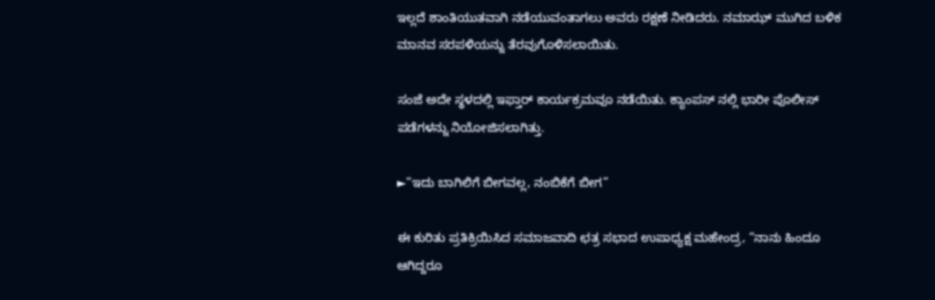ಇಲ್ಲದೆ ಶಾಂತಿಯುತವಾಗಿ ನಡೆಯುವಂತಾಗಲು ಅವರು ರಕ್ಷಣೆ ನೀಡಿದರು. ನಮಾಝ್ ಮುಗಿದ ಬಳಿಕ ಮಾನವ ಸರಪಳಿಯನ್ನು ತೆರವುಗೊಳಿಸಲಾಯಿತು.

ಸಂಜೆ ಅದೇ ಸ್ಥಳದಲ್ಲಿ ಇಫ್ತಾರ್ ಕಾರ್ಯಕ್ರಮವೂ ನಡೆಯಿತು. ಕ್ಯಾಂಪಸ್ ನಲ್ಲಿ ಭಾರೀ ಪೊಲೀಸ್ ಪಡೆಗಳನ್ನು ನಿಯೋಜಿಸಲಾಗಿತ್ತು.

►“ಇದು ಬಾಗಿಲಿಗೆ ಬೀಗವಲ್ಲ, ನಂಬಿಕೆಗೆ ಬೀಗ”

ಈ ಕುರಿತು ಪ್ರತಿಕ್ರಿಯಿಸಿದ ಸಮಾಜವಾದಿ ಛತ್ರ ಸಭಾದ ಉಪಾಧ್ಯಕ್ಷ ಮಹೇಂದ್ರ, “ನಾನು ಹಿಂದೂ ಆಗಿದ್ದರೂ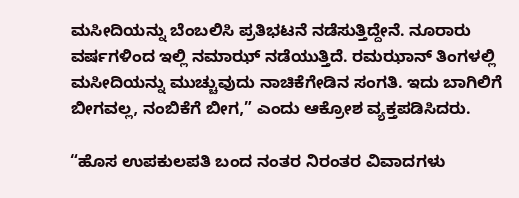ಮಸೀದಿಯನ್ನು ಬೆಂಬಲಿಸಿ ಪ್ರತಿಭಟನೆ ನಡೆಸುತ್ತಿದ್ದೇನೆ. ನೂರಾರು ವರ್ಷಗಳಿಂದ ಇಲ್ಲಿ ನಮಾಝ್ ನಡೆಯುತ್ತಿದೆ. ರಮಝಾನ್ ತಿಂಗಳಲ್ಲಿ ಮಸೀದಿಯನ್ನು ಮುಚ್ಚುವುದು ನಾಚಿಕೆಗೇಡಿನ ಸಂಗತಿ. ಇದು ಬಾಗಿಲಿಗೆ ಬೀಗವಲ್ಲ, ನಂಬಿಕೆಗೆ ಬೀಗ,” ಎಂದು ಆಕ್ರೋಶ ವ್ಯಕ್ತಪಡಿಸಿದರು.

“ಹೊಸ ಉಪಕುಲಪತಿ ಬಂದ ನಂತರ ನಿರಂತರ ವಿವಾದಗಳು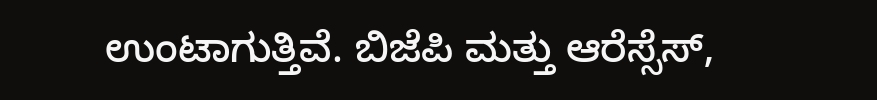ಉಂಟಾಗುತ್ತಿವೆ. ಬಿಜೆಪಿ ಮತ್ತು ಆರೆಸ್ಸೆಸ್,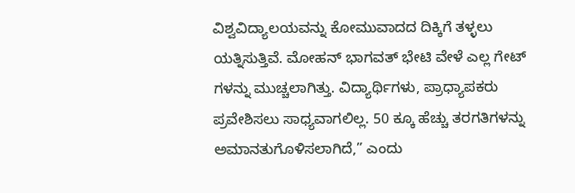ವಿಶ್ವವಿದ್ಯಾಲಯವನ್ನು ಕೋಮುವಾದದ ದಿಕ್ಕಿಗೆ ತಳ್ಳಲು ಯತ್ನಿಸುತ್ತಿವೆ. ಮೋಹನ್ ಭಾಗವತ್ ಭೇಟಿ ವೇಳೆ ಎಲ್ಲ ಗೇಟ್ ಗಳನ್ನು ಮುಚ್ಚಲಾಗಿತ್ತು. ವಿದ್ಯಾರ್ಥಿಗಳು, ಪ್ರಾಧ್ಯಾಪಕರು ಪ್ರವೇಶಿಸಲು ಸಾಧ್ಯವಾಗಲಿಲ್ಲ. 50 ಕ್ಕೂ ಹೆಚ್ಚು ತರಗತಿಗಳನ್ನು ಅಮಾನತುಗೊಳಿಸಲಾಗಿದೆ,” ಎಂದು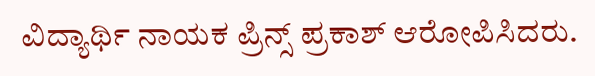ವಿದ್ಯಾರ್ಥಿ ನಾಯಕ ಪ್ರಿನ್ಸ್ ಪ್ರಕಾಶ್ ಆರೋಪಿಸಿದರು.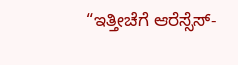“ಇತ್ತೀಚೆಗೆ ಆರೆಸ್ಸೆಸ್-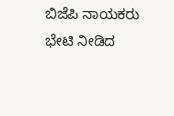ಬಿಜೆಪಿ ನಾಯಕರು ಭೇಟಿ ನೀಡಿದ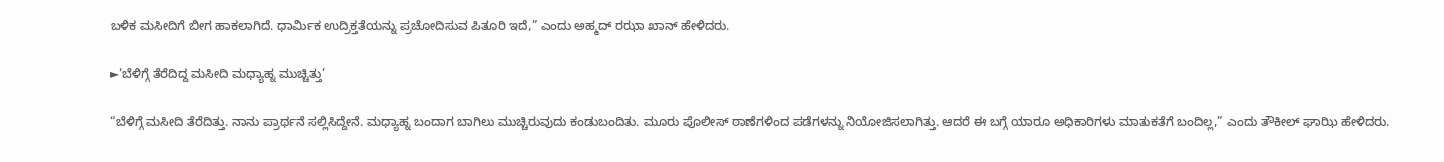ಬಳಿಕ ಮಸೀದಿಗೆ ಬೀಗ ಹಾಕಲಾಗಿದೆ. ಧಾರ್ಮಿಕ ಉದ್ರಿಕ್ತತೆಯನ್ನು ಪ್ರಚೋದಿಸುವ ಪಿತೂರಿ ಇದೆ,” ಎಂದು ಅಹ್ಮದ್ ರಝಾ ಖಾನ್ ಹೇಳಿದರು.

►‘ಬೆಳಿಗ್ಗೆ ತೆರೆದಿದ್ದ ಮಸೀದಿ ಮಧ್ಯಾಹ್ನ ಮುಚ್ಚಿತ್ತು’

“ಬೆಳಿಗ್ಗೆ ಮಸೀದಿ ತೆರೆದಿತ್ತು. ನಾನು ಪ್ರಾರ್ಥನೆ ಸಲ್ಲಿಸಿದ್ದೇನೆ. ಮಧ್ಯಾಹ್ನ ಬಂದಾಗ ಬಾಗಿಲು ಮುಚ್ಚಿರುವುದು ಕಂಡುಬಂದಿತು. ಮೂರು ಪೊಲೀಸ್ ಠಾಣೆಗಳಿಂದ ಪಡೆಗಳನ್ನು ನಿಯೋಜಿಸಲಾಗಿತ್ತು. ಆದರೆ ಈ ಬಗ್ಗೆ ಯಾರೂ ಅಧಿಕಾರಿಗಳು ಮಾತುಕತೆಗೆ ಬಂದಿಲ್ಲ,” ಎಂದು ತೌಕೀಲ್ ಘಾಝಿ ಹೇಳಿದರು.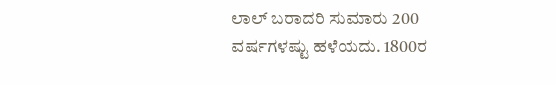ಲಾಲ್ ಬರಾದರಿ ಸುಮಾರು 200 ವರ್ಷಗಳಷ್ಟು ಹಳೆಯದು. 1800ರ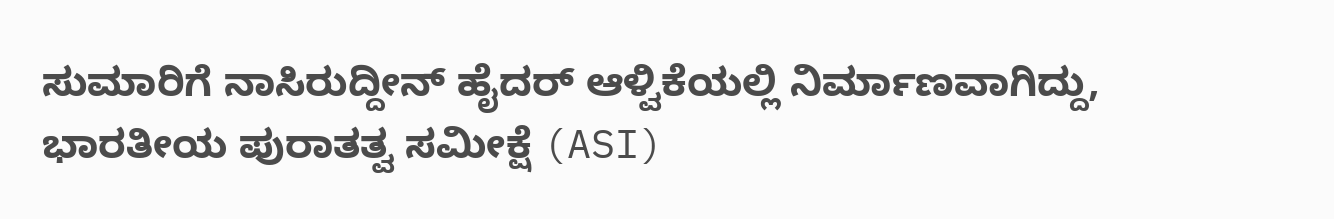ಸುಮಾರಿಗೆ ನಾಸಿರುದ್ದೀನ್ ಹೈದರ್ ಆಳ್ವಿಕೆಯಲ್ಲಿ ನಿರ್ಮಾಣವಾಗಿದ್ದು, ಭಾರತೀಯ ಪುರಾತತ್ವ ಸಮೀಕ್ಷೆ (ASI)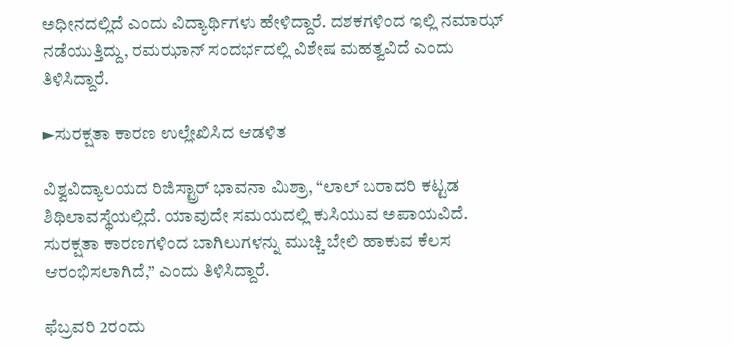ಅಧೀನದಲ್ಲಿದೆ ಎಂದು ವಿದ್ಯಾರ್ಥಿಗಳು ಹೇಳಿದ್ದಾರೆ. ದಶಕಗಳಿಂದ ಇಲ್ಲಿ ನಮಾಝ್ ನಡೆಯುತ್ತಿದ್ದು, ರಮಝಾನ್ ಸಂದರ್ಭದಲ್ಲಿ ವಿಶೇಷ ಮಹತ್ವವಿದೆ ಎಂದು ತಿಳಿಸಿದ್ದಾರೆ.

►ಸುರಕ್ಷತಾ ಕಾರಣ ಉಲ್ಲೇಖಿಸಿದ ಆಡಳಿತ

ವಿಶ್ವವಿದ್ಯಾಲಯದ ರಿಜಿಸ್ಟ್ರಾರ್ ಭಾವನಾ ಮಿಶ್ರಾ, “ಲಾಲ್ ಬರಾದರಿ ಕಟ್ಟಡ ಶಿಥಿಲಾವಸ್ಥೆಯಲ್ಲಿದೆ. ಯಾವುದೇ ಸಮಯದಲ್ಲಿ ಕುಸಿಯುವ ಅಪಾಯವಿದೆ. ಸುರಕ್ಷತಾ ಕಾರಣಗಳಿಂದ ಬಾಗಿಲುಗಳನ್ನು ಮುಚ್ಚಿ ಬೇಲಿ ಹಾಕುವ ಕೆಲಸ ಆರಂಭಿಸಲಾಗಿದೆ,” ಎಂದು ತಿಳಿಸಿದ್ದಾರೆ.

ಫೆಬ್ರವರಿ 2ರಂದು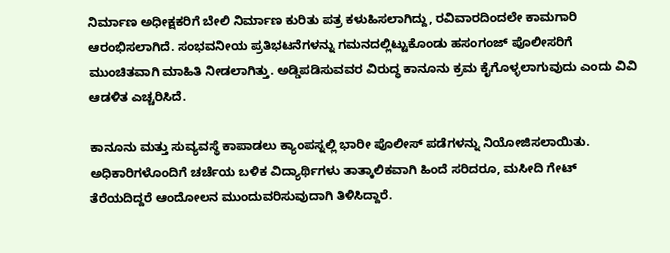ನಿರ್ಮಾಣ ಅಧೀಕ್ಷಕರಿಗೆ ಬೇಲಿ ನಿರ್ಮಾಣ ಕುರಿತು ಪತ್ರ ಕಳುಹಿಸಲಾಗಿದ್ದು, ರವಿವಾರದಿಂದಲೇ ಕಾಮಗಾರಿ ಆರಂಭಿಸಲಾಗಿದೆ. ಸಂಭವನೀಯ ಪ್ರತಿಭಟನೆಗಳನ್ನು ಗಮನದಲ್ಲಿಟ್ಟುಕೊಂಡು ಹಸಂಗಂಜ್ ಪೊಲೀಸರಿಗೆ ಮುಂಚಿತವಾಗಿ ಮಾಹಿತಿ ನೀಡಲಾಗಿತ್ತು. ಅಡ್ಡಿಪಡಿಸುವವರ ವಿರುದ್ಧ ಕಾನೂನು ಕ್ರಮ ಕೈಗೊಳ್ಳಲಾಗುವುದು ಎಂದು ವಿವಿ ಆಡಳಿತ ಎಚ್ಚರಿಸಿದೆ.

ಕಾನೂನು ಮತ್ತು ಸುವ್ಯವಸ್ಥೆ ಕಾಪಾಡಲು ಕ್ಯಾಂಪಸ್ನಲ್ಲಿ ಭಾರೀ ಪೊಲೀಸ್ ಪಡೆಗಳನ್ನು ನಿಯೋಜಿಸಲಾಯಿತು. ಅಧಿಕಾರಿಗಳೊಂದಿಗೆ ಚರ್ಚೆಯ ಬಳಿಕ ವಿದ್ಯಾರ್ಥಿಗಳು ತಾತ್ಕಾಲಿಕವಾಗಿ ಹಿಂದೆ ಸರಿದರೂ, ಮಸೀದಿ ಗೇಟ್ ತೆರೆಯದಿದ್ದರೆ ಆಂದೋಲನ ಮುಂದುವರಿಸುವುದಾಗಿ ತಿಳಿಸಿದ್ದಾರೆ.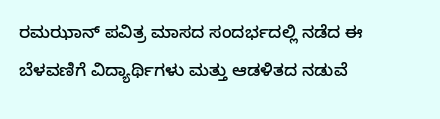ರಮಝಾನ್ ಪವಿತ್ರ ಮಾಸದ ಸಂದರ್ಭದಲ್ಲಿ ನಡೆದ ಈ ಬೆಳವಣಿಗೆ ವಿದ್ಯಾರ್ಥಿಗಳು ಮತ್ತು ಆಡಳಿತದ ನಡುವೆ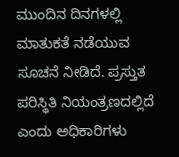ಮುಂದಿನ ದಿನಗಳಲ್ಲಿ ಮಾತುಕತೆ ನಡೆಯುವ ಸೂಚನೆ ನೀಡಿದೆ. ಪ್ರಸ್ತುತ ಪರಿಸ್ಥಿತಿ ನಿಯಂತ್ರಣದಲ್ಲಿದೆ ಎಂದು ಅಧಿಕಾರಿಗಳು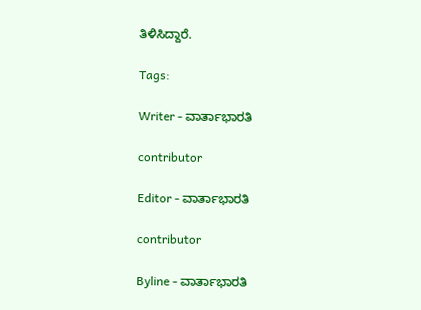ತಿಳಿಸಿದ್ದಾರೆ.

Tags:

Writer - ವಾರ್ತಾಭಾರತಿ

contributor

Editor - ವಾರ್ತಾಭಾರತಿ

contributor

Byline - ವಾರ್ತಾಭಾರತಿ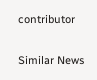contributor

Similar News